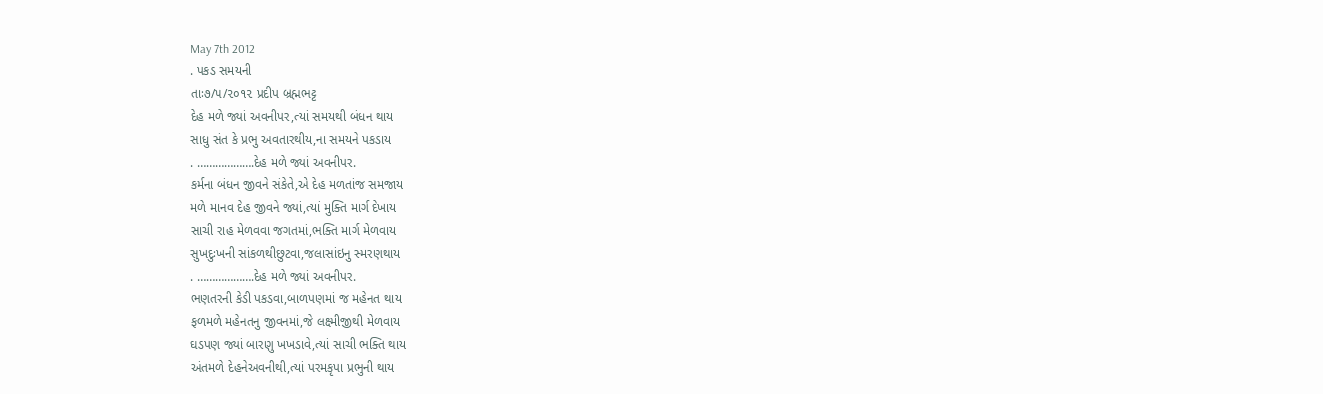May 7th 2012
. પકડ સમયની
તાઃ૭/૫/૨૦૧૨ પ્રદીપ બ્રહ્મભટ્ટ
દેહ મળે જ્યાં અવનીપર,ત્યાં સમયથી બંધન થાય
સાધુ સંત કે પ્રભુ અવતારથીય,ના સમયને પકડાય
. ……………….દેહ મળે જ્યાં અવનીપર.
કર્મના બંધન જીવને સંકેતે,એ દેહ મળતાંજ સમજાય
મળે માનવ દેહ જીવને જ્યાં,ત્યાં મુક્તિ માર્ગ દેખાય
સાચી રાહ મેળવવા જગતમાં,ભક્તિ માર્ગ મેળવાય
સુખદુઃખની સાંકળથીછુટવા,જલાસાંઇનુ સ્મરણથાય
. ……………….દેહ મળે જ્યાં અવનીપર.
ભણતરની કેડી પકડવા,બાળપણમાં જ મહેનત થાય
ફળમળે મહેનતનુ જીવનમાં,જે લક્ષ્મીજીથી મેળવાય
ઘડપણ જ્યાં બારણુ ખખડાવે,ત્યાં સાચી ભક્તિ થાય
અંતમળે દેહનેઅવનીથી,ત્યાં પરમકૃપા પ્રભુની થાય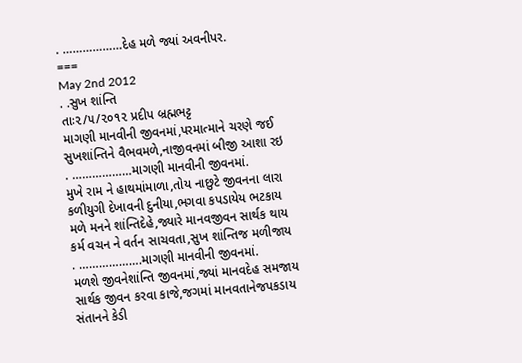. ………………દેહ મળે જ્યાં અવનીપર.
===
May 2nd 2012
. .સુખ શાંન્તિ
તાઃ૨/૫/૨૦૧૨ પ્રદીપ બ્રહ્મભટ્ટ
માગણી માનવીની જીવનમાં,પરમાત્માને ચરણે જઈ
સુખશાંન્તિને વૈભવમળે,નાજીવનમાં બીજી આશા રઇ
. ………………માગણી માનવીની જીવનમાં.
મુખે રામ ને હાથમાંમાળા,તોય નાછુટે જીવનના લારા
કળીયુગી દેખાવની દુનીયા,ભગવા કપડાયેય ભટકાય
મળે મનને શાંન્તિદેહે,જ્યારે માનવજીવન સાર્થક થાય
કર્મ વચન ને વર્તન સાચવતા,સુખ શાંન્તિજ મળીજાય
. ……………….માગણી માનવીની જીવનમાં.
મળશે જીવનેશાંન્તિ જીવનમાં,જ્યાં માનવદેહ સમજાય
સાર્થક જીવન કરવા કાજે,જગમાં માનવતાનેજપકડાય
સંતાનને કેડી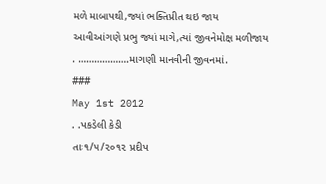મળે માબાપથી,જ્યાં ભક્તિપ્રીત થઇ જાય
આવીઆંગણે પ્રભુ જ્યાં માગે,ત્યાં જીવનેમોક્ષ મળીજાય
. ……………….માગણી માનવીની જીવનમાં.
###
May 1st 2012
. .પકડેલી કેડી
તાઃ૧/૫/૨૦૧૨ પ્રદીપ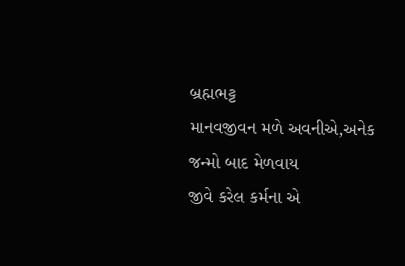બ્રહ્મભટ્ટ
માનવજીવન મળે અવનીએ,અનેક જન્મો બાદ મેળવાય
જીવે કરેલ કર્મના એ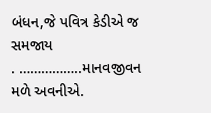બંધન,જે પવિત્ર કેડીએ જ સમજાય
. ……………..માનવજીવન મળે અવનીએ.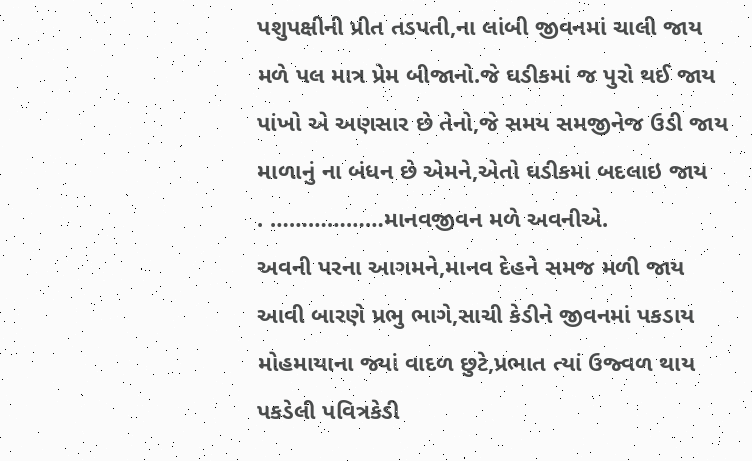પશુપક્ષીની પ્રીત તડપતી,ના લાંબી જીવનમાં ચાલી જાય
મળે પલ માત્ર પ્રેમ બીજાનો.જે ઘડીકમાં જ પુરો થઈ જાય
પાંખો એ અણસાર છે તેનો,જે સમય સમજીનેજ ઉડી જાય
માળાનું ના બંધન છે એમને,એતો ઘડીકમાં બદલાઇ જાય
. ………………માનવજીવન મળે અવનીએ.
અવની પરના આગમને,માનવ દેહને સમજ મળી જાય
આવી બારણે પ્રભુ ભાગે,સાચી કેડીને જીવનમાં પકડાય
મોહમાયાના જ્યાં વાદળ છુટે,પ્રભાત ત્યાં ઉજ્વળ થાય
પકડેલી પવિત્રકેડી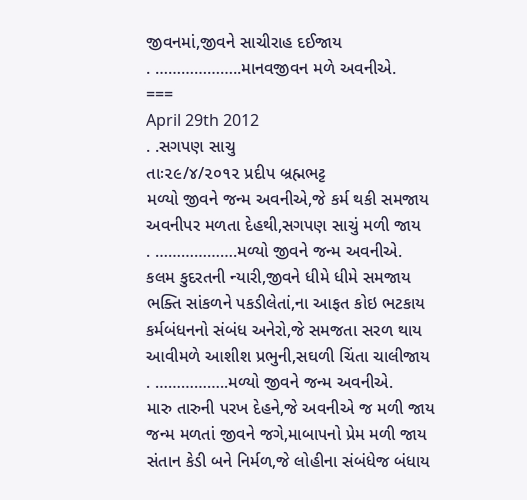જીવનમાં,જીવને સાચીરાહ દઈજાય
. ………………..માનવજીવન મળે અવનીએ.
===
April 29th 2012
. .સગપણ સાચુ
તાઃ૨૯/૪/૨૦૧૨ પ્રદીપ બ્રહ્મભટ્ટ
મળ્યો જીવને જન્મ અવનીએ,જે કર્મ થકી સમજાય
અવનીપર મળતા દેહથી,સગપણ સાચું મળી જાય
. ……………….મળ્યો જીવને જન્મ અવનીએ.
કલમ કુદરતની ન્યારી,જીવને ધીમે ધીમે સમજાય
ભક્તિ સાંકળને પકડીલેતાં,ના આફત કોઇ ભટકાય
કર્મબંધનનો સંબંધ અનેરો,જે સમજતા સરળ થાય
આવીમળે આશીશ પ્રભુની,સઘળી ચિંતા ચાલીજાય
. ……………..મળ્યો જીવને જન્મ અવનીએ.
મારુ તારુની પરખ દેહને,જે અવનીએ જ મળી જાય
જન્મ મળતાં જીવને જગે,માબાપનો પ્રેમ મળી જાય
સંતાન કેડી બને નિર્મળ,જે લોહીના સંબંધેજ બંધાય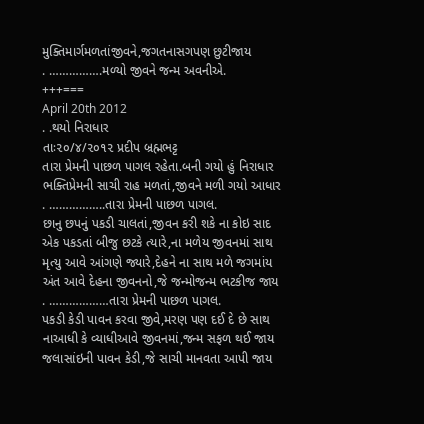મુક્તિમાર્ગમળતાંજીવને,જગતનાસગપણ છુટીજાય
. …………….મળ્યો જીવને જન્મ અવનીએ.
+++===
April 20th 2012
. .થયો નિરાધાર
તાઃ૨૦/૪/૨૦૧૨ પ્રદીપ બ્રહ્મભટ્ટ
તારા પ્રેમની પાછળ પાગલ રહેતા.બની ગયો હું નિરાધાર
ભક્તિપ્રેમની સાચી રાહ મળતાં,જીવને મળી ગયો આધાર
. ……………..તારા પ્રેમની પાછળ પાગલ.
છાનુ છપનું પકડી ચાલતાં,જીવન કરી શકે ના કોઇ સાદ
એક પકડતાં બીજુ છટકે ત્યારે,ના મળેય જીવનમાં સાથ
મૃત્યુ આવે આંગણે જ્યારે,દેહને ના સાથ મળે જગમાંય
અંત આવે દેહના જીવનનો,જે જન્મોજન્મ ભટકીજ જાય
. ………………તારા પ્રેમની પાછળ પાગલ.
પકડી કેડી પાવન કરવા જીવે,મરણ પણ દઈ દે છે સાથ
નાઆધી કે વ્યાધીઆવે જીવનમાં,જન્મ સફળ થઈ જાય
જલાસાંઇની પાવન કેડી,જે સાચી માનવતા આપી જાય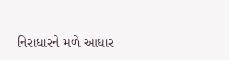નિરાધારને મળે આધાર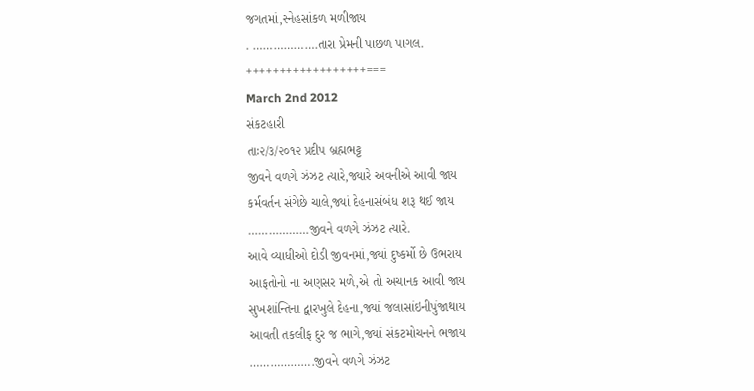જગતમાં,સ્નેહસાંકળ મળીજાય
. ……………….તારા પ્રેમની પાછળ પાગલ.
++++++++++++++++++===
March 2nd 2012
સંકટહારી
તાઃ૨/૩/૨૦૧૨ પ્રદીપ બ્રહ્મભટ્ટ
જીવને વળગે ઝંઝટ ત્યારે,જ્યારે અવનીએ આવી જાય
કર્મવર્તન સંગેછે ચાલે,જ્યાં દેહનાસંબંધ શરૂ થઈ જાય
………………જીવને વળગે ઝંઝટ ત્યારે.
આવે વ્યાધીઓ દોડી જીવનમાં,જ્યાં દુષ્કર્મો છે ઉભરાય
આફતોનો ના અણસર મળે,એ તો અચાનક આવી જાય
સુખશાંન્તિના દ્વારખુલે દેહના,જ્યાં જલાસાંઇનીપુંજાથાય
આવતી તકલીફ દુર જ ભાગે,જ્યાં સંકટમોચનને ભજાય
……………….જીવને વળગે ઝંઝટ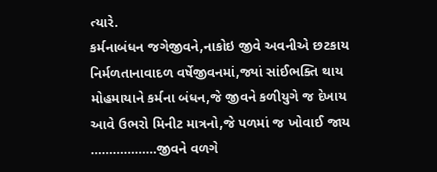ત્યારે.
કર્મનાબંધન જગેજીવને,નાકોઇ જીવે અવનીએ છટકાય
નિર્મળતાનાવાદળ વર્ષેજીવનમાં,જ્યાં સાંઈભક્તિ થાય
મોહમાયાને કર્મના બંધન,જે જીવને કળીયુગે જ દેખાય
આવે ઉભરો મિનીટ માત્રનો,જે પળમાં જ ખોવાઈ જાય
………………જીવને વળગે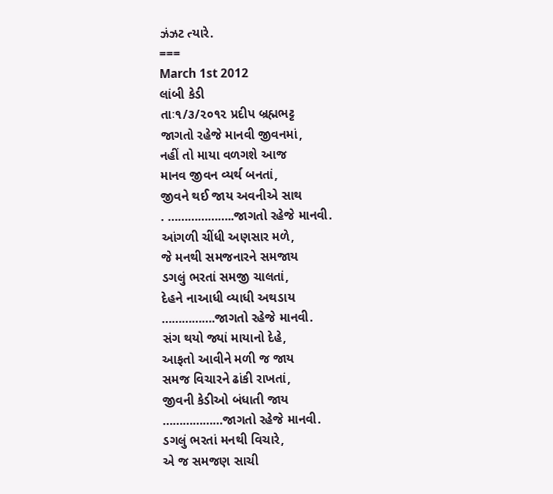ઝંઝટ ત્યારે.
===
March 1st 2012
લાંબી કેડી
તાઃ૧/૩/૨૦૧૨ પ્રદીપ બ્રહ્મભટ્ટ
જાગતો રહેજે માનવી જીવનમાં,
નહીં તો માયા વળગશે આજ
માનવ જીવન વ્યર્થ બનતાં,
જીવને થઈ જાય અવનીએ સાથ
. ………………..જાગતો રહેજે માનવી.
આંગળી ચીંધી અણસાર મળે,
જે મનથી સમજનારને સમજાય
ડગલું ભરતાં સમજી ચાલતાં,
દેહને નાઆધી વ્યાધી અથડાય
…………….જાગતો રહેજે માનવી.
સંગ થયો જ્યાં માયાનો દેહે,
આફતો આવીને મળી જ જાય
સમજ વિચારને ઢાંકી રાખતાં,
જીવની કેડીઓ બંધાતી જાય
………………જાગતો રહેજે માનવી.
ડગલું ભરતાં મનથી વિચારે,
એ જ સમજણ સાચી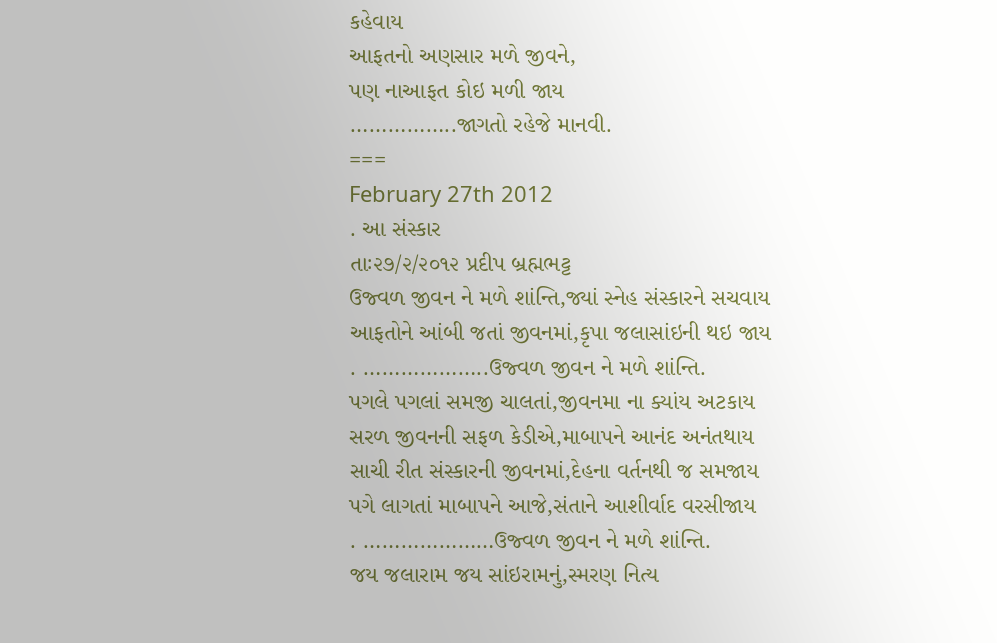કહેવાય
આફતનો અણસાર મળે જીવને,
પણ નાઆફત કોઇ મળી જાય
……………..જાગતો રહેજે માનવી.
===
February 27th 2012
. આ સંસ્કાર
તાઃ૨૭/૨/૨૦૧૨ પ્રદીપ બ્રહ્મભટ્ટ
ઉજ્વળ જીવન ને મળે શાંન્તિ,જ્યાં સ્નેહ સંસ્કારને સચવાય
આફતોને આંબી જતાં જીવનમાં,કૃપા જલાસાંઇની થઇ જાય
. ………………..ઉજ્વળ જીવન ને મળે શાંન્તિ.
પગલે પગલાં સમજી ચાલતાં,જીવનમા ના ક્યાંય અટકાય
સરળ જીવનની સફળ કેડીએ,માબાપને આનંદ અનંતથાય
સાચી રીત સંસ્કારની જીવનમાં,દેહના વર્તનથી જ સમજાય
પગે લાગતાં માબાપને આજે,સંતાને આશીર્વાદ વરસીજાય
. …………………ઉજ્વળ જીવન ને મળે શાંન્તિ.
જય જલારામ જય સાંઇરામનું,સ્મરણ નિત્ય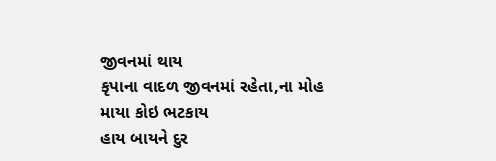જીવનમાં થાય
કૃપાના વાદળ જીવનમાં રહેતા,ના મોહ માયા કોઇ ભટકાય
હાય બાયને દુર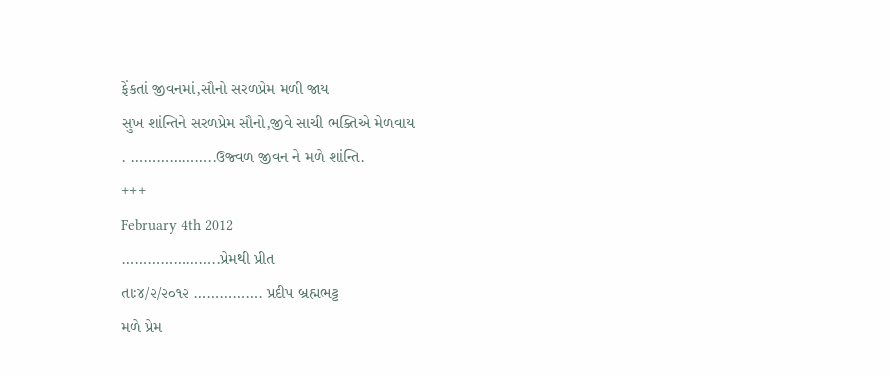ફેંકતાં જીવનમાં,સૌનો સરળપ્રેમ મળી જાય
સુખ શાંન્તિને સરળપ્રેમ સૌનો,જીવે સાચી ભક્તિએ મેળવાય
. ………………..ઉજ્વળ જીવન ને મળે શાંન્તિ.
+++
February 4th 2012
…………………..પ્રેમથી પ્રીત
તાઃ૪/૨/૨૦૧૨ ……………. પ્રદીપ બ્રહ્મભટ્ટ
મળે પ્રેમ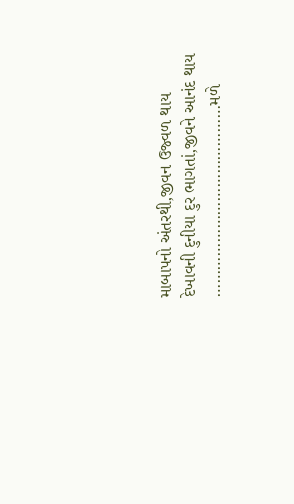માબાપનો અંતરથી,જીવન ઉજ્વળ થાય
દેખાવની દુનીયા દુર ભાગતાં,જીવને આનંદ થાય
……………………………………મળે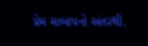પ્રેમ માબાપનો અંતરથી.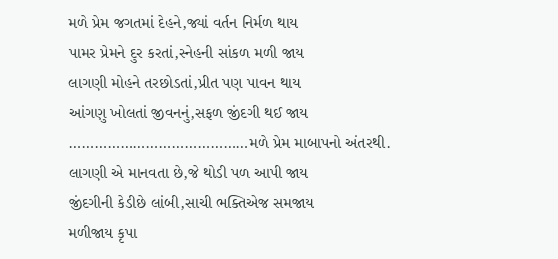મળે પ્રેમ જગતમાં દેહને,જ્યાં વર્તન નિર્મળ થાય
પામર પ્રેમને દુર કરતાં,સ્નેહની સાંકળ મળી જાય
લાગણી મોહને તરછોડતાં,પ્રીત પણ પાવન થાય
આંગણુ ખોલતાં જીવનનું,સફળ જીંદગી થઈ જાય
……………………………………મળે પ્રેમ માબાપનો અંતરથી.
લાગણી એ માનવતા છે,જે થોડી પળ આપી જાય
જીંદગીની કેડીછે લાંબી,સાચી ભક્તિએજ સમજાય
મળીજાય કૃપા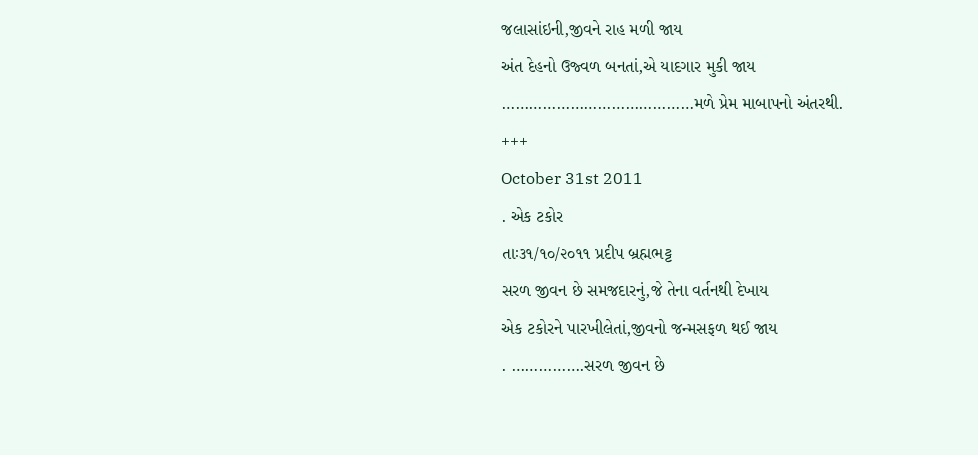જલાસાંઇની,જીવને રાહ મળી જાય
અંત દેહનો ઉજ્વળ બનતાં,એ યાદગાર મુકી જાય
……………………………………મળે પ્રેમ માબાપનો અંતરથી.
+++
October 31st 2011
. એક ટકોર
તાઃ૩૧/૧૦/૨૦૧૧ પ્રદીપ બ્રહ્મભટ્ટ
સરળ જીવન છે સમજદારનું,જે તેના વર્તનથી દેખાય
એક ટકોરને પારખીલેતાં,જીવનો જન્મસફળ થઈ જાય
. …………….સરળ જીવન છે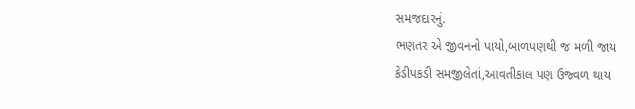સમજદારનું.
ભણતર એ જીવનનો પાયો,બાળપણથી જ મળી જાય
કેડીપકડી સમજીલેતાં,આવતીકાલ પણ ઉજ્વળ થાય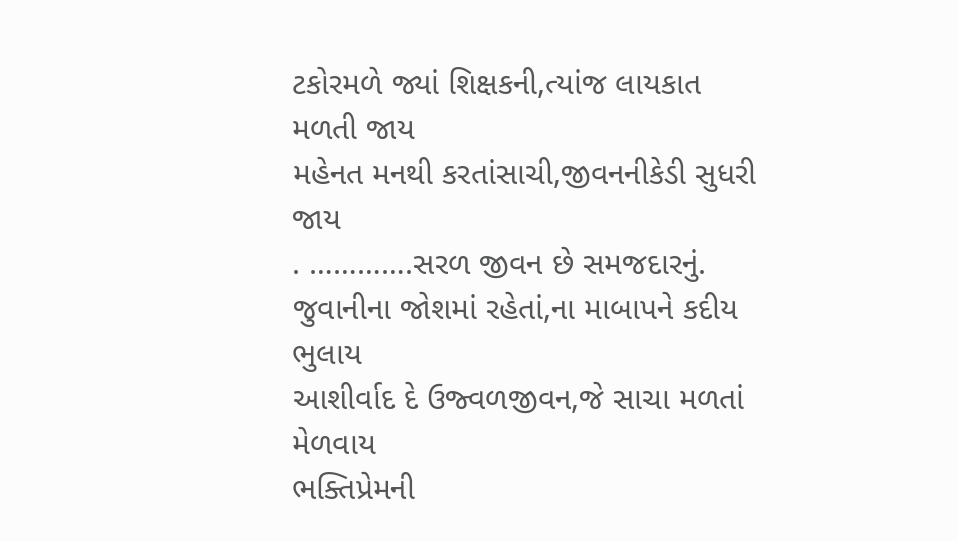ટકોરમળે જ્યાં શિક્ષકની,ત્યાંજ લાયકાત મળતી જાય
મહેનત મનથી કરતાંસાચી,જીવનનીકેડી સુધરી જાય
. ………….સરળ જીવન છે સમજદારનું.
જુવાનીના જોશમાં રહેતાં,ના માબાપને કદીય ભુલાય
આશીર્વાદ દે ઉજ્વળજીવન,જે સાચા મળતાં મેળવાય
ભક્તિપ્રેમની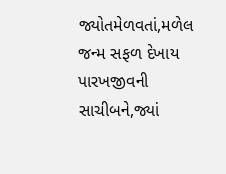જ્યોતમેળવતાં,મળેલ જન્મ સફળ દેખાય
પારખજીવની સાચીબને,જ્યાં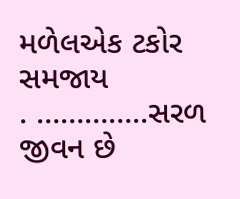મળેલએક ટકોર સમજાય
. …………..સરળ જીવન છે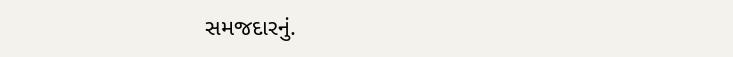સમજદારનું.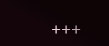+++